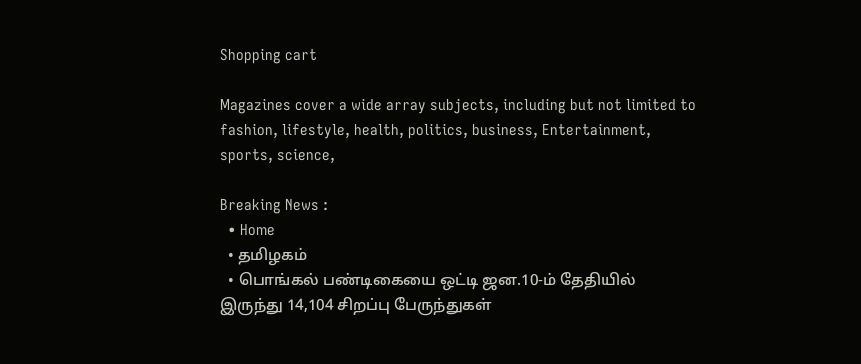Shopping cart

Magazines cover a wide array subjects, including but not limited to fashion, lifestyle, health, politics, business, Entertainment, sports, science,

Breaking News :
  • Home
  • தமிழகம்
  • பொங்கல் பண்டிகையை ஒட்டி ஜன.10-ம் தேதியில் இருந்து 14,104 சிறப்பு பேருந்துகள்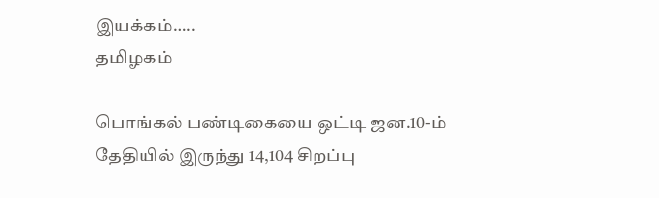இயக்கம்…..
தமிழகம்

பொங்கல் பண்டிகையை ஒட்டி ஜன.10-ம் தேதியில் இருந்து 14,104 சிறப்பு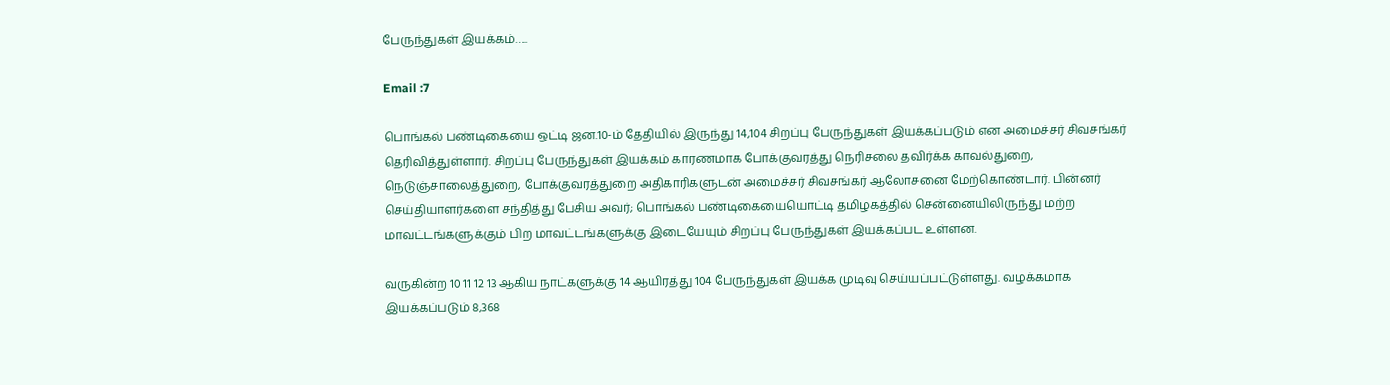பேருந்துகள் இயக்கம்…..

Email :7

பொங்கல் பண்டிகையை ஒட்டி ஜன.10-ம் தேதியில் இருந்து 14,104 சிறப்பு பேருந்துகள் இயக்கப்படும் என அமைச்சர் சிவசங்கர் தெரிவித்துள்ளார். சிறப்பு பேருந்துகள் இயக்கம் காரணமாக போக்குவரத்து நெரிசலை தவிர்க்க காவல்துறை, நெடுஞ்சாலைத்துறை, போக்குவரத்துறை அதிகாரிகளுடன் அமைச்சர் சிவசங்கர் ஆலோசனை மேற்கொண்டார். பின்னர் செய்தியாளர்களை சந்தித்து பேசிய அவர்; பொங்கல் பண்டிகையையொட்டி தமிழகத்தில் சென்னையிலிருந்து மற்ற மாவட்டங்களுக்கும் பிற மாவட்டங்களுக்கு இடையேயும் சிறப்பு பேருந்துகள் இயக்கப்பட உள்ளன.

வருகின்ற 10 11 12 13 ஆகிய நாட்களுக்கு 14 ஆயிரத்து 104 பேருந்துகள் இயக்க முடிவு செய்யப்பட்டுள்ளது. வழக்கமாக இயக்கப்படும் 8,368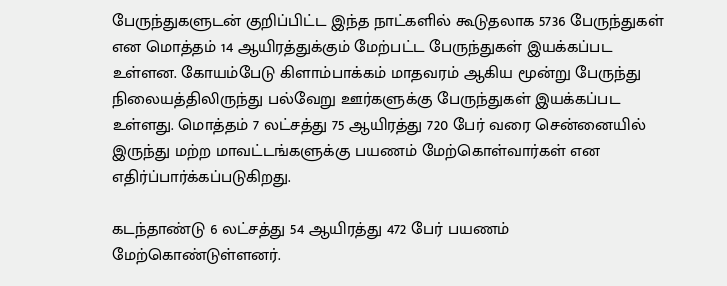பேருந்துகளுடன் குறிப்பிட்ட இந்த நாட்களில் கூடுதலாக 5736 பேருந்துகள் என மொத்தம் 14 ஆயிரத்துக்கும் மேற்பட்ட பேருந்துகள் இயக்கப்பட உள்ளன. கோயம்பேடு கிளாம்பாக்கம் மாதவரம் ஆகிய மூன்று பேருந்து நிலையத்திலிருந்து பல்வேறு ஊர்களுக்கு பேருந்துகள் இயக்கப்பட உள்ளது. மொத்தம் 7 லட்சத்து 75 ஆயிரத்து 720 பேர் வரை சென்னையில் இருந்து மற்ற மாவட்டங்களுக்கு பயணம் மேற்கொள்வார்கள் என எதிர்ப்பார்க்கப்படுகிறது.

கடந்தாண்டு 6 லட்சத்து 54 ஆயிரத்து 472 பேர் பயணம் மேற்கொண்டுள்ளனர்.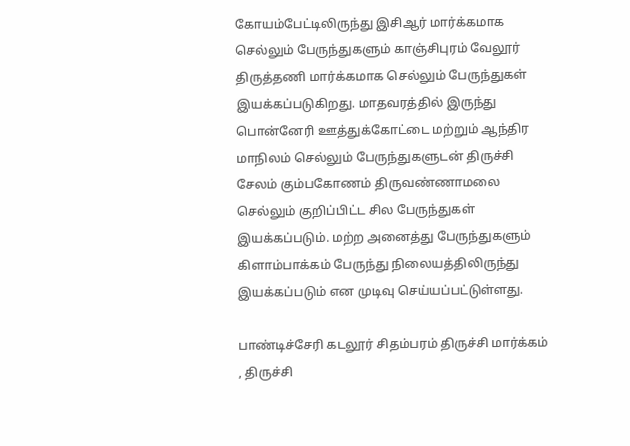கோயம்பேட்டிலிருந்து இசிஆர் மார்க்கமாக செல்லும் பேருந்துகளும் காஞ்சிபுரம் வேலூர் திருத்தணி மார்க்கமாக செல்லும் பேருந்துகள் இயக்கப்படுகிறது. மாதவரத்தில் இருந்து பொன்னேரி ஊத்துக்கோட்டை மற்றும் ஆந்திர மாநிலம் செல்லும் பேருந்துகளுடன் திருச்சி சேலம் கும்பகோணம் திருவண்ணாமலை செல்லும் குறிப்பிட்ட சில பேருந்துகள் இயக்கப்படும். மற்ற அனைத்து பேருந்துகளும் கிளாம்பாக்கம் பேருந்து நிலையத்திலிருந்து இயக்கப்படும் என முடிவு செய்யப்பட்டுள்ளது.

பாண்டிச்சேரி கடலூர் சிதம்பரம் திருச்சி மார்க்கம் , திருச்சி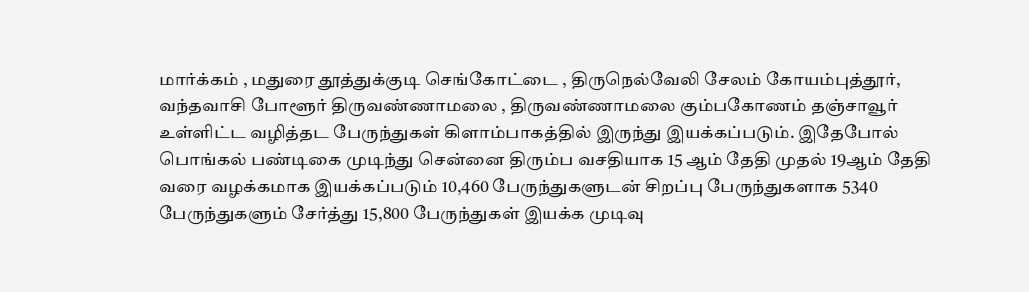மார்க்கம் , மதுரை தூத்துக்குடி செங்கோட்டை , திருநெல்வேலி சேலம் கோயம்புத்தூர், வந்தவாசி போளூர் திருவண்ணாமலை , திருவண்ணாமலை கும்பகோணம் தஞ்சாவூர் உள்ளிட்ட வழித்தட பேருந்துகள் கிளாம்பாகத்தில் இருந்து இயக்கப்படும். இதேபோல் பொங்கல் பண்டிகை முடிந்து சென்னை திரும்ப வசதியாக 15 ஆம் தேதி முதல் 19ஆம் தேதி வரை வழக்கமாக இயக்கப்படும் 10,460 பேருந்துகளுடன் சிறப்பு பேருந்துகளாக 5340 பேருந்துகளும் சேர்த்து 15,800 பேருந்துகள் இயக்க முடிவு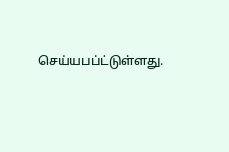செய்யபப்ட்டுள்ளது.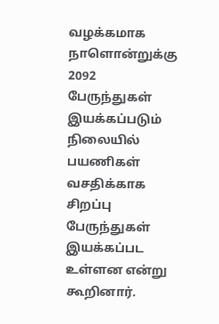வழக்கமாக நாளொன்றுக்கு 2092 பேருந்துகள் இயக்கப்படும் நிலையில் பயணிகள் வசதிக்காக சிறப்பு பேருந்துகள் இயக்கப்பட உள்ளன என்று கூறினார்.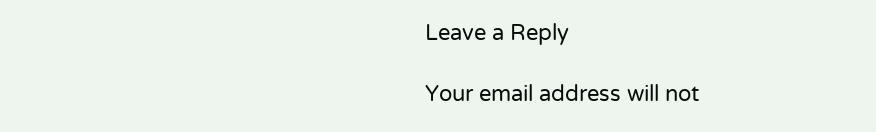Leave a Reply

Your email address will not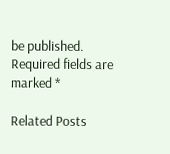be published. Required fields are marked *

Related Posts